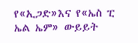የ«ኢጋድ»እና የ«ኤስ ፒ ኤል ኤም» ውይይት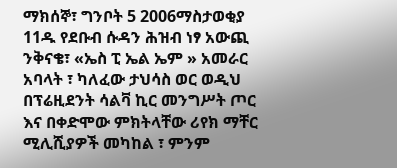ማክሰኞ፣ ግንቦት 5 2006ማስታወቂያ
11ዱ የደቡብ ሱዳን ሕዝብ ነፃ አውጪ ንቅናቄ፣ «ኤስ ፒ ኤል ኤም » አመራር አባላት ፣ ካለፈው ታህሳስ ወር ወዲህ በፕሬዚደንት ሳልቫ ኪር መንግሥት ጦር እና በቀድሞው ምክትላቸው ሪየክ ማቸር ሚሊሺያዎች መካከል ፣ ምንም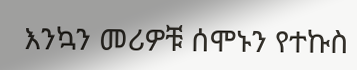እንኳን መሪዎቹ ሰሞኑን የተኩስ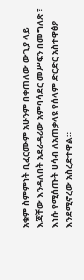አቁም ስምምነት ቢፈርሙም አሁንም በቀጠለው ውጊያ ላይ እጃቸው እንዳለበት አደራዳሪው አምባሳደር መሥፍን በመግለጽ ፣ እነሱ የሚሰጡት ሀሳብ ለአጠቃላዩ የሰላም ድርድር አስተዋፅዖ እንደሚኖረው አስረድተዋል።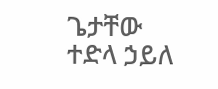ጌታቸው ተድላ ኃይለ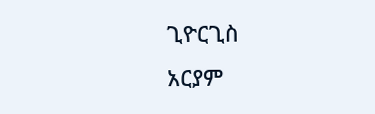ጊዮርጊስ
አርያም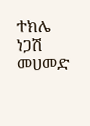ተክሌ
ነጋሽ መሀመድ